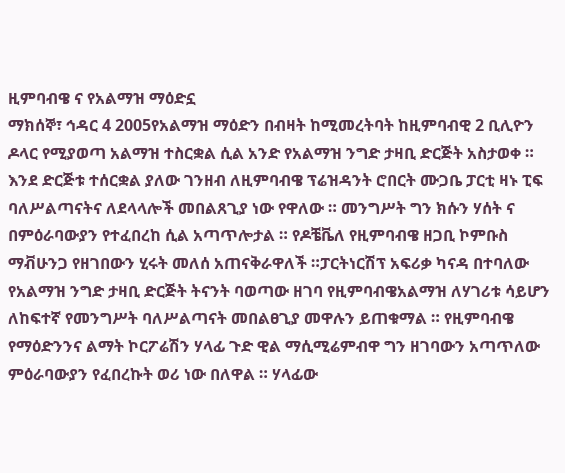ዚምባብዌ ና የአልማዝ ማዕድኗ
ማክሰኞ፣ ኅዳር 4 2005የአልማዝ ማዕድን በብዛት ከሚመረትባት ከዚምባብዊ 2 ቢሊዮን ዶላር የሚያወጣ አልማዝ ተስርቋል ሲል አንድ የአልማዝ ንግድ ታዛቢ ድርጅት አስታወቀ ። እንደ ድርጅቱ ተሰርቋል ያለው ገንዘብ ለዚምባብዌ ፕሬዝዳንት ሮበርት ሙጋቤ ፓርቲ ዛኑ ፒፍ ባለሥልጣናትና ለደላላሎች መበልጸጊያ ነው የዋለው ። መንግሥት ግን ክሱን ሃሰት ና በምዕራባውያን የተፈበረከ ሲል አጣጥሎታል ። የዶቼቬለ የዚምባብዌ ዘጋቢ ኮምቡስ ማቭሁንጋ የዘገበውን ሂሩት መለሰ አጠናቅራዋለች ።ፓርትነርሽፕ አፍሪቃ ካናዳ በተባለው የአልማዝ ንግድ ታዛቢ ድርጅት ትናንት ባወጣው ዘገባ የዚምባብዌአልማዝ ለሃገሪቱ ሳይሆን ለከፍተኛ የመንግሥት ባለሥልጣናት መበልፀጊያ መዋሉን ይጠቁማል ። የዚምባብዌ የማዕድንንና ልማት ኮርፖሬሽን ሃላፊ ጉድ ዊል ማሲሚሬምብዋ ግን ዘገባውን አጣጥለው ምዕራባውያን የፈበረኩት ወሪ ነው በለዋል ። ሃላፊው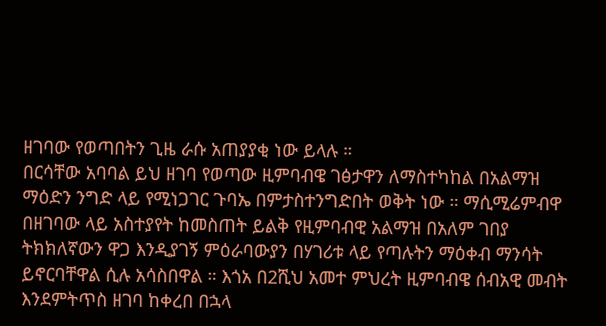ዘገባው የወጣበትን ጊዜ ራሱ አጠያያቂ ነው ይላሉ ።
በርሳቸው አባባል ይህ ዘገባ የወጣው ዚምባብዌ ገፅታዋን ለማስተካከል በአልማዝ ማዕድን ንግድ ላይ የሚነጋገር ጉባኤ በምታስተንግድበት ወቅት ነው ። ማሲሚሬምብዋ በዘገባው ላይ አስተያየት ከመስጠት ይልቅ የዚምባብዊ አልማዝ በአለም ገበያ ትክክለኛውን ዋጋ እንዲያገኝ ምዕራባውያን በሃገሪቱ ላይ የጣሉትን ማዕቀብ ማንሳት ይኖርባቸዋል ሲሉ አሳስበዋል ። እጎአ በ2ሺህ አመተ ምህረት ዚምባብዌ ሰብአዊ መብት እንደምትጥስ ዘገባ ከቀረበ በኋላ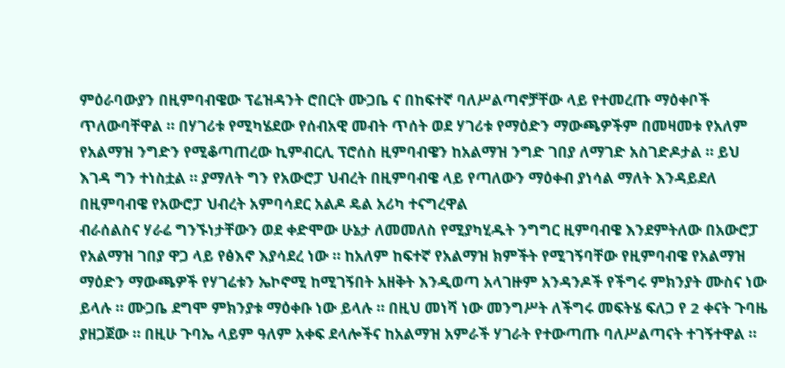ምዕራባውያን በዚምባብዌው ፕሬዝዳንት ሮበርት ሙጋቤ ና በከፍተኛ ባለሥልጣኖቻቸው ላይ የተመረጡ ማዕቀቦች ጥለውባቸዋል ። በሃገሪቱ የሚካሄደው የሰብአዊ መብት ጥሰት ወደ ሃገሪቱ የማዕድን ማውጫዎችም በመዛመቱ የአለም የአልማዝ ንግድን የሚቆጣጠረው ኪምብርሊ ፕሮሰስ ዚምባብዌን ከአልማዝ ንግድ ገበያ ለማገድ አስገድዶታል ። ይህ እገዳ ግን ተነስቷል ። ያማለት ግን የአውሮፓ ህብረት በዚምባብዌ ላይ የጣለውን ማዕቀብ ያነሳል ማለት እንዳይደለ በዚምባብዌ የአውሮፓ ህብረት አምባሳደር አልዶ ዴል አሪካ ተናግረዋል
ብራሰልስና ሃራሬ ግንኙነታቸውን ወደ ቀድሞው ሁኔታ ለመመለስ የሚያካሂዱት ንግግር ዚምባብዌ እንደምትለው በአውሮፓ የአልማዝ ገበያ ዋጋ ላይ የፅእኖ እያሳደረ ነው ። ከአለም ከፍተኛ የአልማዝ ክምችት የሚገኝባቸው የዚምባብዌ የአልማዝ ማዕድን ማውጫዎች የሃገሬቱን ኤኮኖሚ ከሚገኝበት አዘቅት እንዲወጣ አላገዙም አንዳንዶች የችግሩ ምክንያት ሙስና ነው ይላሉ ። ሙጋቤ ደግሞ ምክንያቱ ማዕቀቡ ነው ይላሉ ። በዚህ መነሻ ነው መንግሥት ለችግሩ መፍትሄ ፍለጋ የ 2 ቀናት ጉባዜ ያዘጋጀው ። በዚሁ ጉባኤ ላይም ዓለም አቀፍ ደላሎችና ከአልማዝ አምራች ሃገራት የተውጣጡ ባለሥልጣናት ተገኝተዋል ።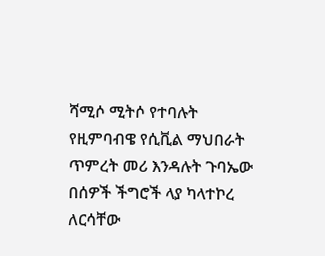ሻሚሶ ሚትሶ የተባሉት የዚምባብዌ የሲቪል ማህበራት ጥምረት መሪ እንዳሉት ጉባኤው በሰዎች ችግሮች ላያ ካላተኮረ ለርሳቸው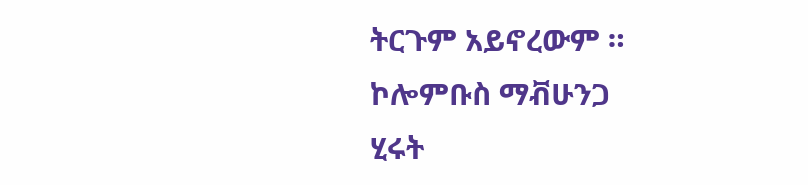ትርጉም አይኖረውም ።
ኮሎምቡስ ማቭሁንጋ
ሂሩት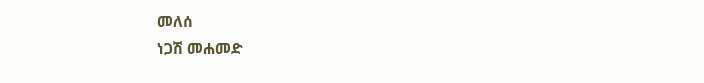መለሰ
ነጋሽ መሐመድ